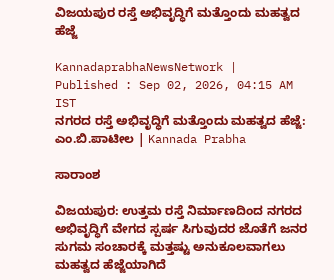ವಿಜಯಪುರ ರಸ್ತೆ ಅಭಿವೃದ್ಧಿಗೆ ಮತ್ತೊಂದು ಮಹತ್ವದ ಹೆಜ್ಜೆ

KannadaprabhaNewsNetwork |
Published : Sep 02, 2026, 04:15 AM IST
ನಗರದ ರಸ್ತೆ ಅಭಿವೃದ್ಧಿಗೆ ಮತ್ತೊಂದು ಮಹತ್ವದ ಹೆಜ್ಜೆ: ಎಂ.ಬಿ.ಪಾಟೀಲ | Kannada Prabha

ಸಾರಾಂಶ

ವಿಜಯಪುರ: ಉತ್ತಮ ರಸ್ತೆ ನಿರ್ಮಾಣದಿಂದ ನಗರದ ಅಭಿವೃದ್ಧಿಗೆ ವೇಗದ ಸ್ಪರ್ಷ ಸಿಗುವುದರ ಜೊತೆಗೆ ಜನರ ಸುಗಮ ಸಂಚಾರಕ್ಕೆ ಮತ್ತಷ್ಟು ಅನುಕೂಲವಾಗಲು ಮಹತ್ವದ ಹೆಜ್ಜೆಯಾಗಿದೆ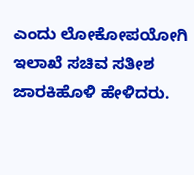ಎಂದು ಲೋಕೋಪಯೋಗಿ ಇಲಾಖೆ ಸಚಿವ ಸತೀಶ ಜಾರಕಿಹೊಳಿ ಹೇಳಿದರು.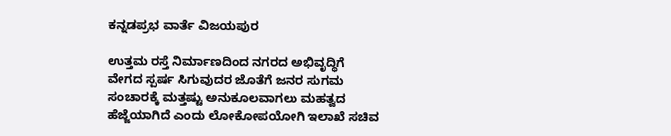ಕನ್ನಡಪ್ರಭ ವಾರ್ತೆ ವಿಜಯಪುರ

ಉತ್ತಮ ರಸ್ತೆ ನಿರ್ಮಾಣದಿಂದ ನಗರದ ಅಭಿವೃದ್ಧಿಗೆ ವೇಗದ ಸ್ಪರ್ಷ ಸಿಗುವುದರ ಜೊತೆಗೆ ಜನರ ಸುಗಮ ಸಂಚಾರಕ್ಕೆ ಮತ್ತಷ್ಟು ಅನುಕೂಲವಾಗಲು ಮಹತ್ವದ ಹೆಜ್ಜೆಯಾಗಿದೆ ಎಂದು ಲೋಕೋಪಯೋಗಿ ಇಲಾಖೆ ಸಚಿವ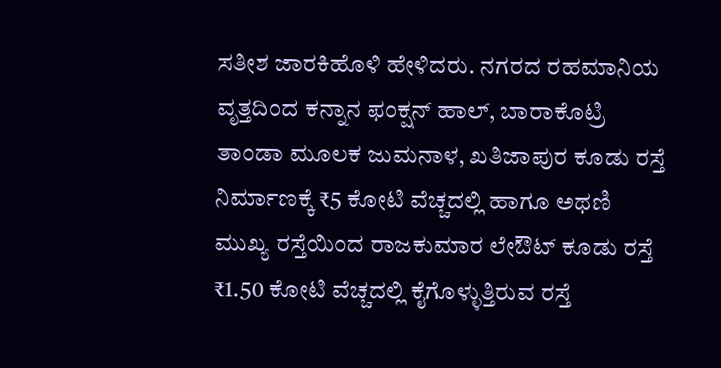ಸತೀಶ ಜಾರಕಿಹೊಳಿ ಹೇಳಿದರು. ನಗರದ ರಹಮಾನಿಯ ವೃತ್ತದಿಂದ ಕನ್ನಾನ ಫಂಕ್ಷನ್ ಹಾಲ್, ಬಾರಾಕೊಟ್ರಿ ತಾಂಡಾ ಮೂಲಕ ಜುಮನಾಳ, ಖತಿಜಾಪುರ ಕೂಡು ರಸ್ತೆ ನಿರ್ಮಾಣಕ್ಕೆ ₹5 ಕೋಟಿ ವೆಚ್ಚದಲ್ಲಿ ಹಾಗೂ ಅಥಣಿ ಮುಖ್ಯ ರಸ್ತೆಯಿಂದ ರಾಜಕುಮಾರ ಲೇಔಟ್ ಕೂಡು ರಸ್ತೆ ₹1.50 ಕೋಟಿ ವೆಚ್ಚದಲ್ಲಿ ಕೈಗೊಳ್ಳುತ್ತಿರುವ ರಸ್ತೆ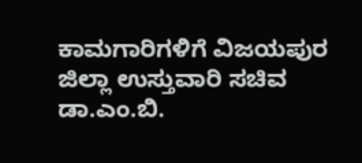ಕಾಮಗಾರಿಗಳಿಗೆ ವಿಜಯಪುರ ಜಿಲ್ಲಾ ಉಸ್ತುವಾರಿ ಸಚಿವ ಡಾ.ಎಂ.ಬಿ.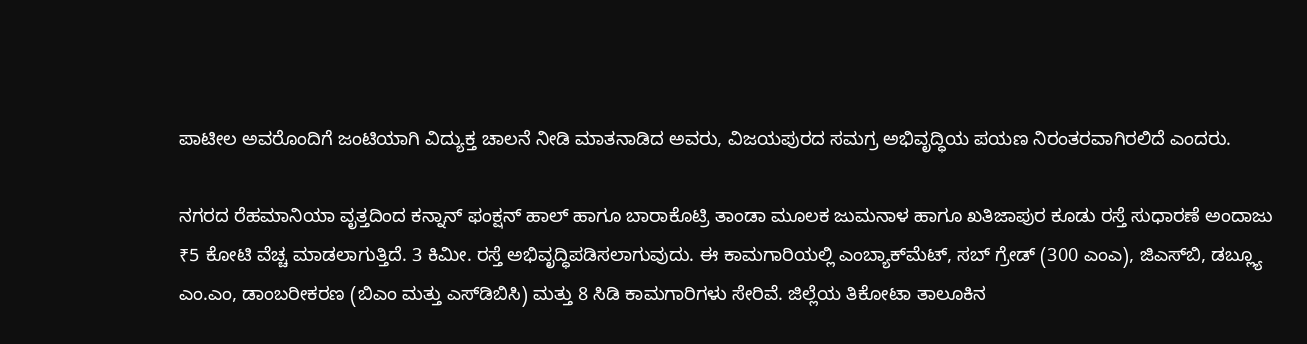ಪಾಟೀಲ ಅವರೊಂದಿಗೆ ಜಂಟಿಯಾಗಿ ವಿದ್ಯುಕ್ತ ಚಾಲನೆ ನೀಡಿ ಮಾತನಾಡಿದ ಅವರು, ವಿಜಯಪುರದ ಸಮಗ್ರ ಅಭಿವೃದ್ಧಿಯ ಪಯಣ ನಿರಂತರವಾಗಿರಲಿದೆ ಎಂದರು.

ನಗರದ ರೆಹಮಾನಿಯಾ ವೃತ್ತದಿಂದ ಕನ್ನಾನ್‌ ಫಂಕ್ಷನ್ ಹಾಲ್ ಹಾಗೂ ಬಾರಾಕೊಟ್ರಿ ತಾಂಡಾ ಮೂಲಕ ಜುಮನಾಳ ಹಾಗೂ ಖತಿಜಾಪುರ ಕೂಡು ರಸ್ತೆ ಸುಧಾರಣೆ ಅಂದಾಜು ₹5 ಕೋಟಿ ವೆಚ್ಚ ಮಾಡಲಾಗುತ್ತಿದೆ. 3 ಕಿಮೀ. ರಸ್ತೆ ಅಭಿವೃದ್ಧಿಪಡಿಸಲಾಗುವುದು. ಈ ಕಾಮಗಾರಿಯಲ್ಲಿ ಎಂಬ್ಯಾಕ್‌ಮೆಟ್, ಸಬ್ ಗ್ರೇಡ್ (300 ಎಂಎ), ಜಿಎಸ್‌ಬಿ, ಡಬ್ಲ್ಯೂ ಎಂ.ಎಂ, ಡಾಂಬರೀಕರಣ (ಬಿಎಂ ಮತ್ತು ಎಸ್‌ಡಿಬಿಸಿ) ಮತ್ತು 8 ಸಿಡಿ ಕಾಮಗಾರಿಗಳು ಸೇರಿವೆ. ಜಿಲ್ಲೆಯ ತಿಕೋಟಾ ತಾಲೂಕಿನ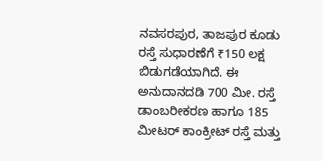ನವಸರಪುರ, ತಾಜಪುರ ಕೂಡು ರಸ್ತೆ ಸುಧಾರಣೆಗೆ ₹150 ಲಕ್ಷ ಬಿಡುಗಡೆಯಾಗಿದೆ. ಈ ಅನುದಾನದಡಿ 700 ಮೀ. ರಸ್ತೆ ಡಾಂಬರೀಕರಣ ಹಾಗೂ 185 ಮೀಟರ್‌ ಕಾಂಕ್ರೀಟ್ ರಸ್ತೆ ಮತ್ತು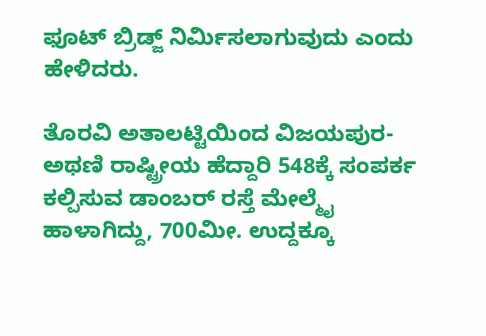ಫೂಟ್ ಬ್ರಿಡ್ಜ್ ನಿರ್ಮಿಸಲಾಗುವುದು ಎಂದು ಹೇಳಿದರು.

ತೊರವಿ ಅತಾಲಟ್ಟಿಯಿಂದ ವಿಜಯಪುರ-ಅಥಣಿ ರಾಷ್ಟ್ರೀಯ ಹೆದ್ದಾರಿ 548ಕ್ಕೆ ಸಂಪರ್ಕ ಕಲ್ಪಿಸುವ ಡಾಂಬರ್‌ ರಸ್ತೆ ಮೇಲ್ಮೈ ಹಾಳಾಗಿದ್ದು, 700ಮೀ. ಉದ್ದಕ್ಕೂ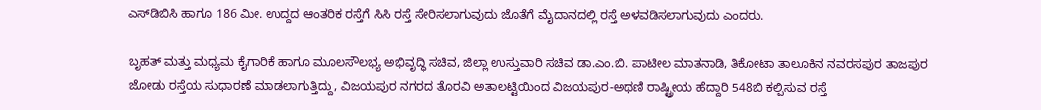ಎಸ್‌ಡಿಬಿಸಿ ಹಾಗೂ 186 ಮೀ. ಉದ್ದದ ಆಂತರಿಕ ರಸ್ತೆಗೆ ಸಿಸಿ ರಸ್ತೆ ಸೇರಿಸಲಾಗುವುದು ಜೊತೆಗೆ ಮೈದಾನದಲ್ಲಿ ರಸ್ತೆ ಅಳವಡಿಸಲಾಗುವುದು ಎಂದರು.

ಬೃಹತ್ ಮತ್ತು ಮಧ್ಯಮ ಕೈಗಾರಿಕೆ ಹಾಗೂ ಮೂಲಸೌಲಭ್ಯ ಅಭಿವೃದ್ಧಿ ಸಚಿವ, ಜಿಲ್ಲಾ ಉಸ್ತುವಾರಿ ಸಚಿವ ಡಾ.ಎಂ.ಬಿ. ಪಾಟೀಲ ಮಾತನಾಡಿ, ತಿಕೋಟಾ ತಾಲೂಕಿನ ನವರಸಪುರ ತಾಜಪುರ ಜೋಡು ರಸ್ತೆಯ ಸುಧಾರಣೆ ಮಾಡಲಾಗುತ್ತಿದ್ದು, ವಿಜಯಪುರ ನಗರದ ತೊರವಿ ಅತಾಲಟ್ಟಿಯಿಂದ ವಿಜಯಪುರ-ಅಥಣಿ ರಾಷ್ಟ್ರೀಯ ಹೆದ್ದಾರಿ 548ಬಿ ಕಲ್ಪಿಸುವ ರಸ್ತೆ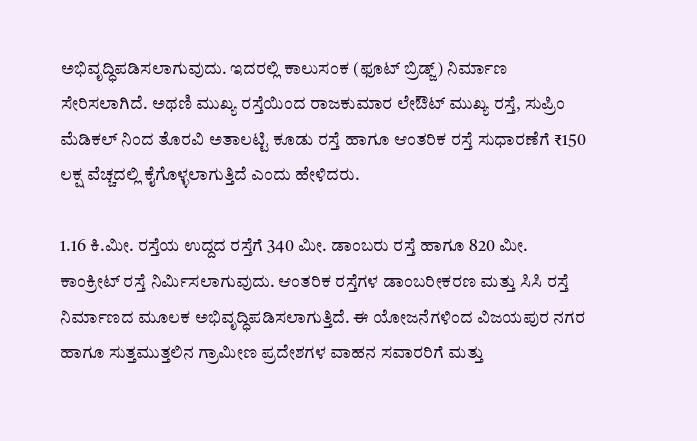ಅಭಿವೃದ್ಧಿಪಡಿಸಲಾಗುವುದು. ಇದರಲ್ಲಿ ಕಾಲುಸಂಕ (ಫೂಟ್ ಬ್ರಿಡ್ಜ್) ನಿರ್ಮಾಣ ಸೇರಿಸಲಾಗಿದೆ. ಅಥಣಿ ಮುಖ್ಯ ರಸ್ತೆಯಿಂದ ರಾಜಕುಮಾರ ಲೇಔಟ್ ಮುಖ್ಯ ರಸ್ತೆ, ಸುಪ್ರಿಂ ಮೆಡಿಕಲ್ ನಿಂದ ತೊರವಿ ಅತಾಲಟ್ಟಿ ಕೂಡು ರಸ್ತೆ ಹಾಗೂ ಆಂತರಿಕ ರಸ್ತೆ ಸುಧಾರಣೆಗೆ ₹150 ಲಕ್ಷ ವೆಚ್ಚದಲ್ಲಿ ಕೈಗೊಳ್ಳಲಾಗುತ್ತಿದೆ ಎಂದು ಹೇಳಿದರು.

1.16 ಕಿ.ಮೀ. ರಸ್ತೆಯ ಉದ್ದದ ರಸ್ತೆಗೆ 340 ಮೀ. ಡಾಂಬರು ರಸ್ತೆ ಹಾಗೂ 820 ಮೀ. ಕಾಂಕ್ರೀಟ್ ರಸ್ತೆ ನಿರ್ಮಿಸಲಾಗುವುದು. ಆಂತರಿಕ ರಸ್ತೆಗಳ ಡಾಂಬರೀಕರಣ ಮತ್ತು ಸಿಸಿ ರಸ್ತೆ ನಿರ್ಮಾಣದ ಮೂಲಕ ಅಭಿವೃದ್ಧಿಪಡಿಸಲಾಗುತ್ತಿದೆ. ಈ ಯೋಜನೆಗಳಿಂದ ವಿಜಯಪುರ ನಗರ ಹಾಗೂ ಸುತ್ತಮುತ್ತಲಿನ ಗ್ರಾಮೀಣ ಪ್ರದೇಶಗಳ ವಾಹನ ಸವಾರರಿಗೆ ಮತ್ತು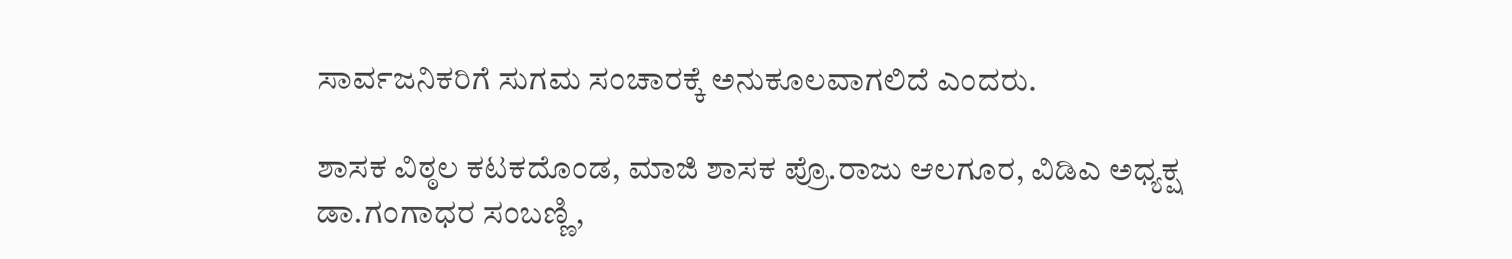ಸಾರ್ವಜನಿಕರಿಗೆ ಸುಗಮ ಸಂಚಾರಕ್ಕೆ ಅನುಕೂಲವಾಗಲಿದೆ ಎಂದರು.

ಶಾಸಕ ವಿಠ್ಠಲ ಕಟಕದೊಂಡ, ಮಾಜಿ ಶಾಸಕ ಪ್ರೊ.ರಾಜು ಆಲಗೂರ, ವಿಡಿಎ ಅಧ್ಯಕ್ಷ ಡಾ.ಗಂಗಾಧರ ಸಂಬಣ್ಣಿ,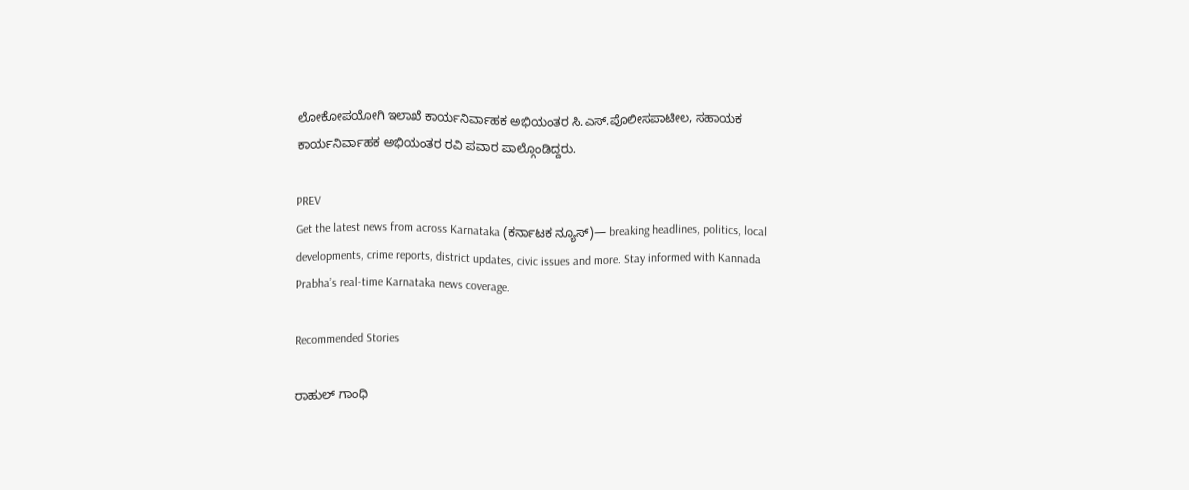ಲೋಕೋಪಯೋಗಿ ಇಲಾಖೆ ಕಾರ್ಯನಿರ್ವಾಹಕ ಅಭಿಯಂತರ ಸಿ.ಎಸ್.ಪೊಲೀಸಪಾಟೀಲ, ಸಹಾಯಕ ಕಾರ್ಯನಿರ್ವಾಹಕ ಅಭಿಯಂತರ ರವಿ ಪವಾರ ಪಾಲ್ಗೊಂಡಿದ್ದರು.

PREV
Get the latest news from across Karnataka (ಕರ್ನಾಟಕ ನ್ಯೂಸ್)— breaking headlines, politics, local developments, crime reports, district updates, civic issues and more. Stay informed with Kannada Prabha’s real‑time Karnataka news coverage.

Recommended Stories

ರಾಹುಲ್‌ ಗಾಂಧಿ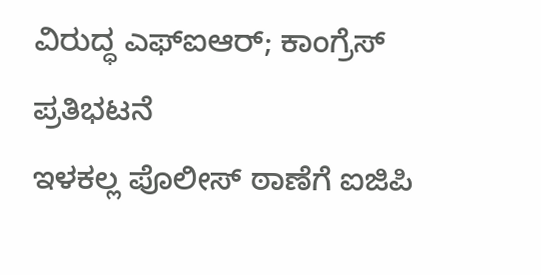ವಿರುದ್ಧ ಎಫ್‌ಐಆರ್‌; ಕಾಂಗ್ರೆಸ್‌ ಪ್ರತಿಭಟನೆ
ಇಳಕಲ್ಲ ಪೊಲೀಸ್ ಠಾಣೆಗೆ ಐಜಿಪಿ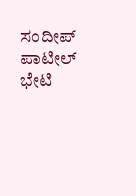ಸಂದೀಪ್ ಪಾಟೀಲ್ ಭೇಟಿ